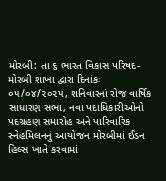મોરબી: તા ૬ ભારત વિકાસ પરિષદ-મોરબી શાખા દ્વારા દિનાંકઃ ૦૫/૦૪/૨૦૨૫, શનિવારનાં રોજ વાર્ષિક સાધારણ સભા, નવા પદાધિકારીઓનો પદગ્રહણ સમારોહ અને પારિવારિક સ્નેહમિલનનું આયોજન મોરબીમાં ઈડન હિલ્સ ખાતે કરવામાં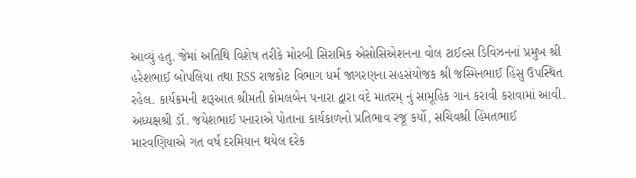આવ્યું હતુ. જેમાં અતિથિ વિશેષ તરીકે મોરબી સિરામિક એસોસિએશનના વોલ ટાઈલ્સ ડિવિઝનનાં પ્રમુખ શ્રી હરેશભાઈ બોપલિયા તથા RSS રાજકોટ વિભાગ ધર્મ જાગરણના સહસંયોજક શ્રી જસ્મિનભાઈ હિંસુ ઉપસ્થિત રહેલ. કાર્યક્રમની શરૂઆત શ્રીમતી કોમલબેન પનારા દ્વારા વંદે માતરમ્ નું સામૂહિક ગાન કરાવી કરાવામાં આવી. અધ્યક્ષશ્રી ડૉ. જયેશભાઈ પનારાએ પોતાના કાર્યકાળનો પ્રતિભાવ રજૂ કર્યો, સચિવશ્રી હિંમતભાઈ મારવણિયાએ ગત વર્ષ દરમિયાન થયેલ દરેક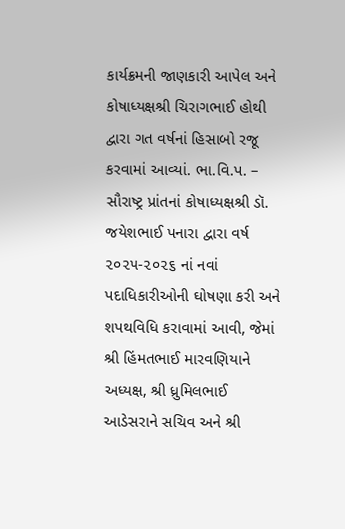કાર્યક્રમની જાણકારી આપેલ અને કોષાધ્યક્ષશ્રી ચિરાગભાઈ હોથી દ્વારા ગત વર્ષનાં હિસાબો રજૂ કરવામાં આવ્યાં. ભા.વિ.પ. – સૌરાષ્ટ્ર પ્રાંતનાં કોષાધ્યક્ષશ્રી ડૉ. જયેશભાઈ પનારા દ્વારા વર્ષ ૨૦૨૫-૨૦૨૬ નાં નવાં પદાધિકારીઓની ઘોષણા કરી અને શપથવિધિ કરાવામાં આવી, જેમાં શ્રી હિંમતભાઈ મારવણિયાને અધ્યક્ષ, શ્રી ધ્રુમિલભાઈ આડેસરાને સચિવ અને શ્રી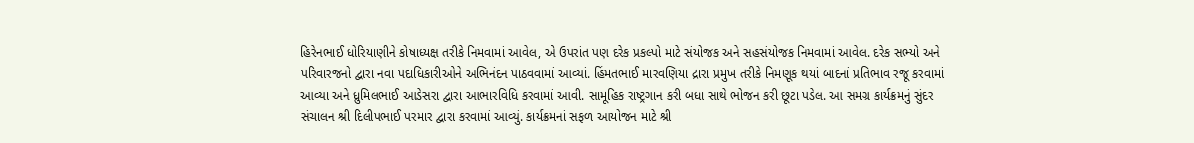હિરેનભાઈ ધોરિયાણીને કોષાધ્યક્ષ તરીકે નિમવામાં આવેલ, એ ઉપરાંત પણ દરેક પ્રકલ્પો માટે સંયોજક અને સહસંયોજક નિમવામાં આવેલ. દરેક સભ્યો અને પરિવારજનો દ્વારા નવા પદાધિકારીઓને અભિનંદન પાઠવવામાં આવ્યાં. હિંમતભાઈ મારવણિયા દ્રારા પ્રમુખ તરીકે નિમણૂક થયાં બાદનાં પ્રતિભાવ રજૂ કરવામાં આવ્યા અને ધ્રુમિલભાઈ આડેસરા દ્વારા આભારવિધિ કરવામાં આવી. સામૂહિક રાષ્ટ્રગાન કરી બધા સાથે ભોજન કરી છૂટા પડેલ. આ સમગ્ર કાર્યક્રમનું સુંદર સંચાલન શ્રી દિલીપભાઈ પરમાર દ્વારા કરવામાં આવ્યું. કાર્યક્રમનાં સફળ આયોજન માટે શ્રી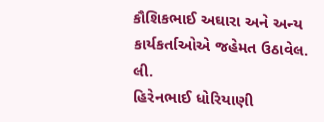કૌશિકભાઈ અઘારા અને અન્ય કાર્યકર્તાઓએ જહેમત ઉઠાવેલ.
લી.
હિરેનભાઈ ધોરિયાણી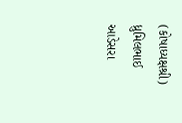(કોષાધ્યક્ષશ્રી)
ધ્રુમિલભાઈ આડેસરા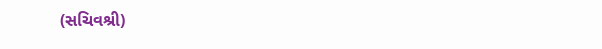(સચિવશ્રી)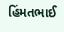હિંમતભાઈ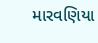મારવણિયા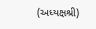(અધ્યક્ષશ્રી)